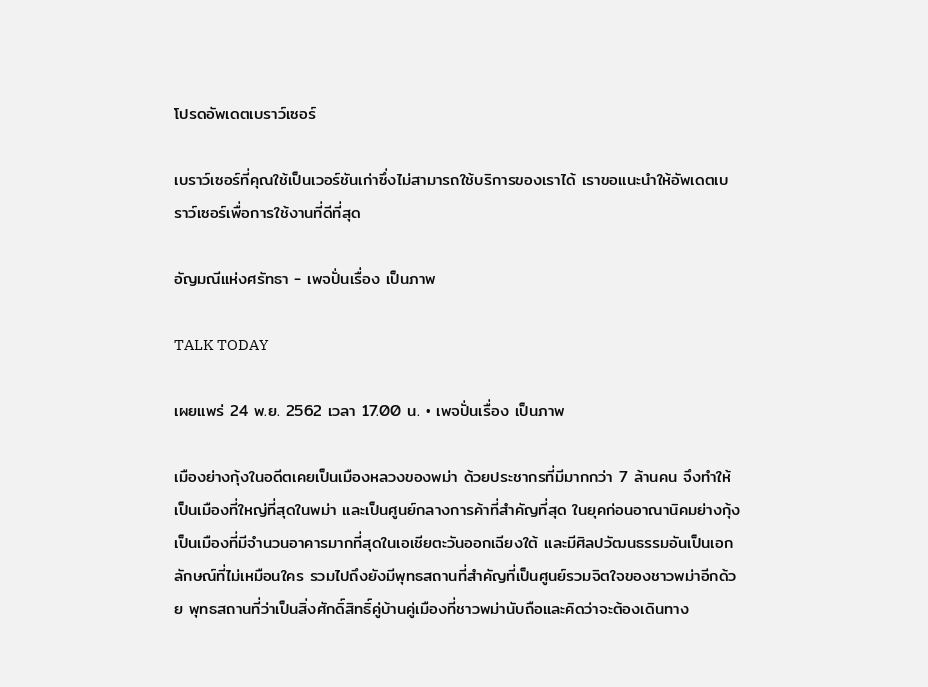โปรดอัพเดตเบราว์เซอร์

เบราว์เซอร์ที่คุณใช้เป็นเวอร์ชันเก่าซึ่งไม่สามารถใช้บริการของเราได้ เราขอแนะนำให้อัพเดตเบราว์เซอร์เพื่อการใช้งานที่ดีที่สุด

อัญมณีแห่งศรัทธา - เพจปั่นเรื่อง เป็นภาพ

TALK TODAY

เผยแพร่ 24 พ.ย. 2562 เวลา 17.00 น. • เพจปั่นเรื่อง เป็นภาพ

เมืองย่างกุ้งในอดีตเคยเป็นเมืองหลวงของพม่า ด้วยประชากรที่มีมากกว่า 7 ล้านคน จึงทำให้เป็นเมืองที่ใหญ่ที่สุดในพม่า และเป็นศูนย์กลางการค้าที่สำคัญที่สุด ในยุคก่อนอาณานิคมย่างกุ้งเป็นเมืองที่มีจำนวนอาคารมากที่สุดในเอเชียตะวันออกเฉียงใต้ และมีศิลปวัฒนธรรมอันเป็นเอกลักษณ์ที่ไม่เหมือนใคร รวมไปถึงยังมีพุทธสถานที่สำคัญที่เป็นศูนย์รวมจิตใจของชาวพม่าอีกด้วย พุทธสถานที่ว่าเป็นสิ่งศักดิ์สิทธิ์คู่บ้านคู่เมืองที่ชาวพม่านับถือและคิดว่าจะต้องเดินทาง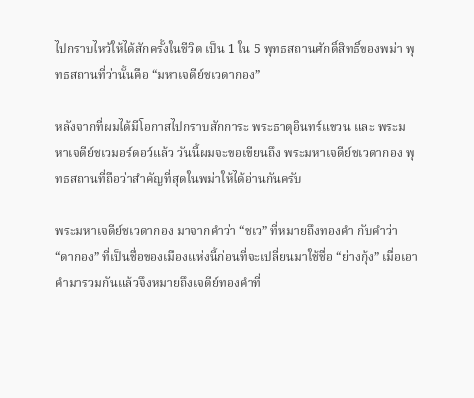ไปกราบไหว้ให้ได้สักครั้งในชีวิต เป็น 1 ใน 5 พุทธสถานศักดิ์สิทธิ์ของพม่า พุทธสถานที่ว่านั้นคือ “มหาเจดีย์ชเวดากอง”

หลังจากที่ผมได้มีโอกาสไปกราบสักการะ พระธาตุอินทร์แขวน และ พระมหาเจดีย์ชเวมอร์ดอว์แล้ว วันนี้ผมจะขอเขียนถึง พระมหาเจดีย์ชเวดากอง พุทธสถานที่ถือว่าสำคัญที่สุดในพม่าให้ได้อ่านกันครับ

พระมหาเจดีย์ชเวดากอง มาจากคำว่า “ชเว” ที่หมายถึงทองคำ กับคำว่า “ดากอง” ที่เป็นชื่อของเมืองแห่งนี้ก่อนที่จะเปลี่ยนมาใช้ชื่อ “ย่างกุ้ง” เมื่อเอาคำมารวมกันแล้วจึงหมายถึงเจดีย์ทองคำที่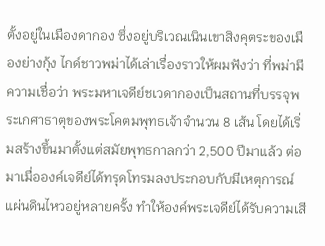ตั้งอยู่ในเมืองดากอง ซึ่งอยู่บริเวณเนินเขาสิงคุตระของเมืองย่างกุ้ง ไกด์ชาวพม่าได้เล่าเรื่องราวให้ผมฟังว่า ที่พม่ามีความเชื่อว่า พระมหาเจดีย์ชเวดากองเป็นสถานที่บรรจุพระเกศาธาตุของพระโคตมพุทธเจ้าจำนวน 8 เส้น โดยได้เริ่มสร้างขึ้นมาตั้งแต่สมัยพุทธกาลกว่า 2,500 ปีมาแล้ว ต่อมาเมื่อองค์เจดีย์ได้ทรุดโทรมลงประกอบกับมีเหตุการณ์แผ่นดินไหวอยู่หลายครั้ง ทำให้องค์พระเจดีย์ได้รับความเสี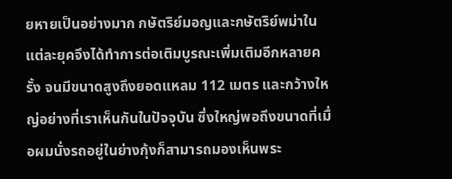ยหายเป็นอย่างมาก กษัตริย์มอญและกษัตริย์พม่าในแต่ละยุคจึงได้ทำการต่อเติมบูรณะเพิ่มเติมอีกหลายครั้ง จนมีขนาดสูงถึงยอดแหลม 112 เมตร และกว้างใหญ่อย่างที่เราเห็นกันในปัจจุบัน ซึ่งใหญ่พอถึงขนาดที่เมื่อผมนั่งรถอยู่ในย่างกุ้งก็สามารถมองเห็นพระ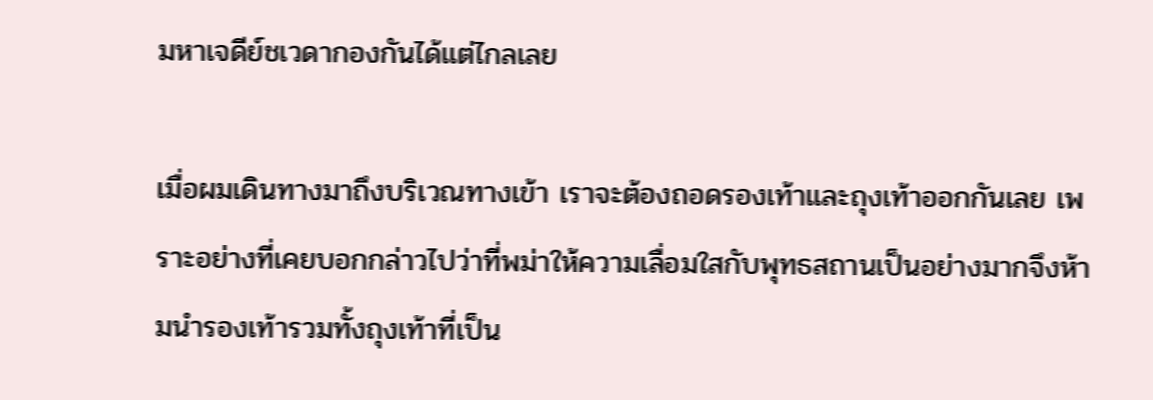มหาเจดีย์ชเวดากองกันได้แต่ไกลเลย

เมื่อผมเดินทางมาถึงบริเวณทางเข้า เราจะต้องถอดรองเท้าและถุงเท้าออกกันเลย เพราะอย่างที่เคยบอกกล่าวไปว่าที่พม่าให้ความเลื่อมใสกับพุทธสถานเป็นอย่างมากจึงห้ามนำรองเท้ารวมทั้งถุงเท้าที่เป็น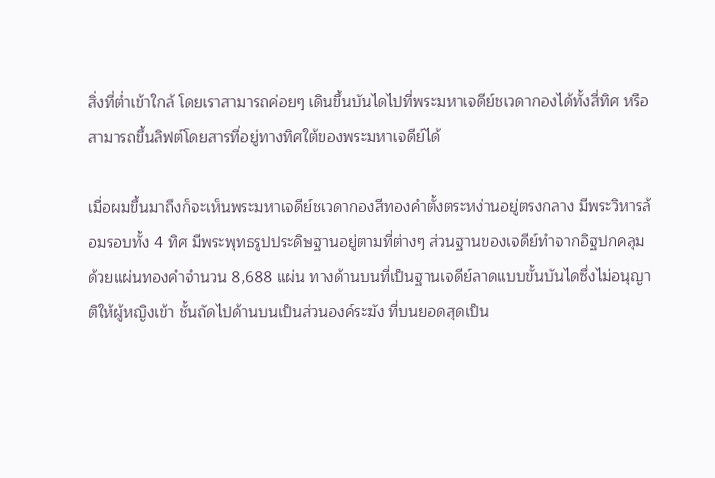สิ่งที่ต่ำเข้าใกล้ โดยเราสามารถค่อยๆ เดินขึ้นบันไดไปที่พระมหาเจดีย์ชเวดากองได้ทั้งสี่ทิศ หรือ สามารถขึ้นลิฟต์โดยสารที่อยู่ทางทิศใต้ของพระมหาเจดีย์ได้

เมื่อผมขึ้นมาถึงก็จะเห็นพระมหาเจดีย์ชเวดากองสีทองคำตั้งตระหง่านอยู่ตรงกลาง มีพระวิหารล้อมรอบทั้ง 4 ทิศ มีพระพุทธรูปประดิษฐานอยู่ตามที่ต่างๆ ส่วนฐานของเจดีย์ทำจากอิฐปกคลุมด้วยแผ่นทองคำจำนวน 8,688 แผ่น ทางด้านบนที่เป็นฐานเจดีย์ลาดแบบขั้นบันไดซึ่งไม่อนุญาติให้ผู้หญิงเข้า ชั้นถัดไปด้านบนเป็นส่วนองค์ระฆัง ที่บนยอดสุดเป็น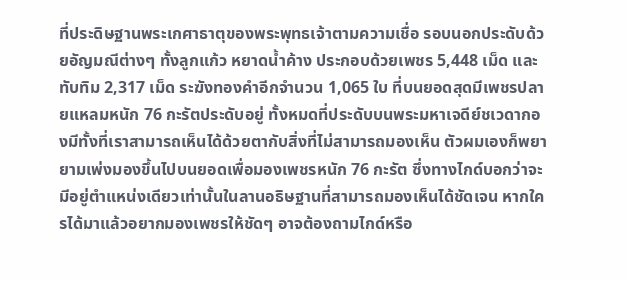ที่ประดิษฐานพระเกศาธาตุของพระพุทธเจ้าตามความเชื่อ รอบนอกประดับด้วยอัญมณีต่างๆ ทั้งลูกแก้ว หยาดน้ำค้าง ประกอบด้วยเพชร 5,448 เม็ด และทับทิม 2,317 เม็ด ระฆังทองคำอีกจำนวน 1,065 ใบ ที่บนยอดสุดมีเพชรปลายแหลมหนัก 76 กะรัตประดับอยู่ ทั้งหมดที่ประดับบนพระมหาเจดีย์ชเวดากองมีทั้งที่เราสามารถเห็นได้ด้วยตากับสิ่งที่ไม่สามารถมองเห็น ตัวผมเองก็พยายามเพ่งมองขึ้นไปบนยอดเพื่อมองเพชรหนัก 76 กะรัต ซึ่งทางไกด์บอกว่าจะมีอยู่ตำแหน่งเดียวเท่านั้นในลานอธิษฐานที่สามารถมองเห็นได้ชัดเจน หากใครได้มาแล้วอยากมองเพชรให้ชัดๆ อาจต้องถามไกด์หรือ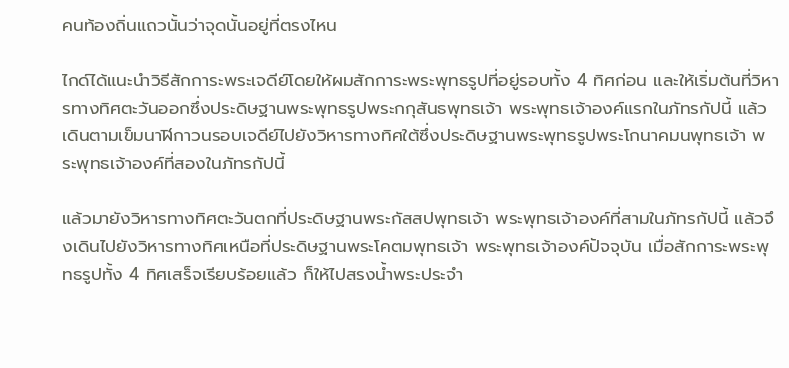คนท้องถิ่นแถวนั้นว่าจุดนั้นอยู่ที่ตรงไหน

ไกด์ได้แนะนำวิธีสักการะพระเจดีย์โดยให้ผมสักการะพระพุทธรูปที่อยู่รอบทั้ง 4 ทิศก่อน และให้เริ่มต้นที่วิหารทางทิศตะวันออกซึ่งประดิษฐานพระพุทธรูปพระกกุสันธพุทธเจ้า พระพุทธเจ้าองค์แรกในภัทรกัปนี้ แล้วเดินตามเข็มนาฬิกาวนรอบเจดีย์ไปยังวิหารทางทิศใต้ซึ่งประดิษฐานพระพุทธรูปพระโกนาคมนพุทธเจ้า พระพุทธเจ้าองค์ที่สองในภัทรกัปนี้

แล้วมายังวิหารทางทิศตะวันตกที่ประดิษฐานพระกัสสปพุทธเจ้า พระพุทธเจ้าองค์ที่สามในภัทรกัปนี้ แล้วจึงเดินไปยังวิหารทางทิศเหนือที่ประดิษฐานพระโคตมพุทธเจ้า พระพุทธเจ้าองค์ปัจจุบัน เมื่อสักการะพระพุทธรูปทั้ง 4 ทิศเสร็จเรียบร้อยแล้ว ก็ให้ไปสรงน้ำพระประจำ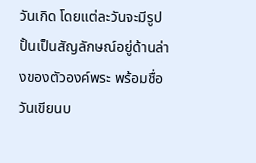วันเกิด โดยแต่ละวันจะมีรูปปั้นเป็นสัญลักษณ์อยู่ด้านล่างของตัวองค์พระ พร้อมชื่อวันเขียนบ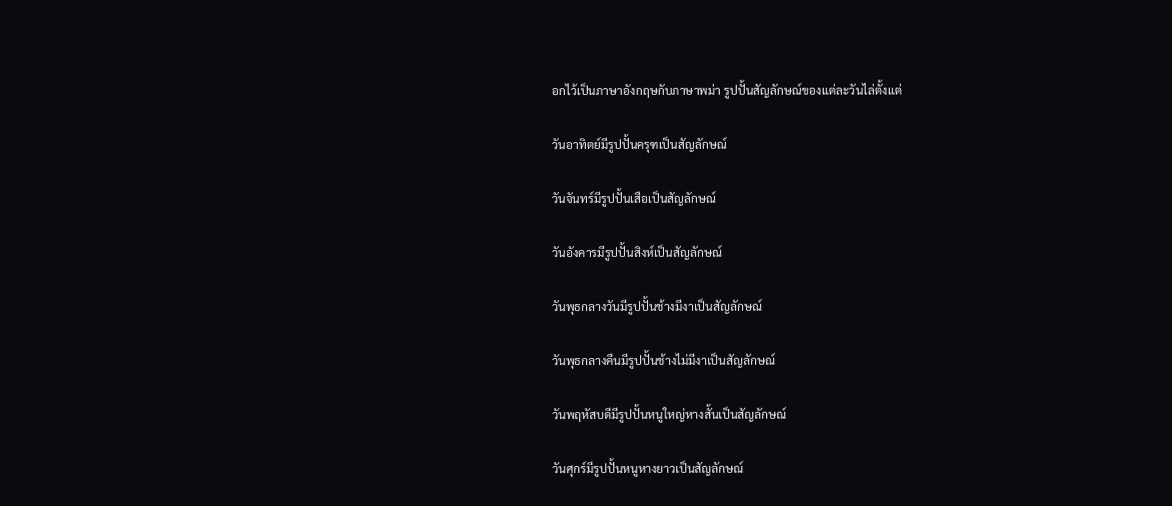อกไว้เป็นภาษาอังกฤษกับภาษาพม่า รูปปั้นสัญลักษณ์ของแต่ละวันไล่ตั้งแต่

วันอาทิตย์มีรูปปั้นครุฑเป็นสัญลักษณ์

วันจันทร์มีรูปปั้นเสือเป็นสัญลักษณ์

วันอังคารมีรูปปั้นสิงห์เป็นสัญลักษณ์

วันพุธกลางวันมีรูปปั้นช้างมีงาเป็นสัญลักษณ์

วันพุธกลางคืนมีรูปปั้นช้างไม่มีงาเป็นสัญลักษณ์

วันพฤหัสบดีมีรูปปั้นหนูใหญ่หางสั้นเป็นสัญลักษณ์

วันศุกร์มีรูปปั้นหนูหางยาวเป็นสัญลักษณ์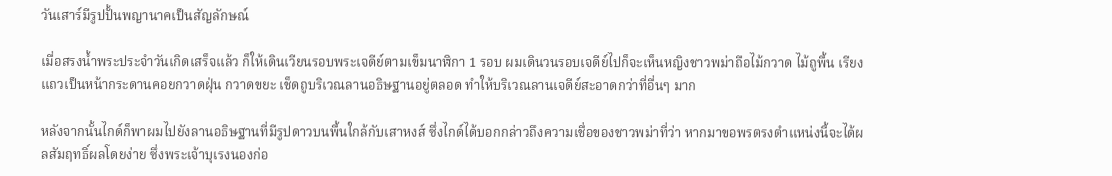วันเสาร์มีรูปปั้นพญานาคเป็นสัญลักษณ์

เมื่อสรงน้ำพระประจำวันเกิดเสร็จแล้ว ก็ให้เดินเวียนรอบพระเจดีย์ตามเข็มนาฬิกา 1 รอบ ผมเดินวนรอบเจดีย์ไปก็จะเห็นหญิงชาวพม่าถือไม้กวาด ไม้ถูพื้น เรียงแถวเป็นหน้ากระดานคอยกวาดฝุ่น กวาดขยะ เช็ดถูบริเวณลานอธิษฐานอยู่ตลอด ทำให้บริเวณลานเจดีย์สะอาดกว่าที่อื่นๆ มาก

หลังจากนั้นไกด์ก็พาผมไปยังลานอธิษฐานที่มีรูปดาวบนพื้นใกล้กับเสาหงส์ ซึ่งไกด์ได้บอกกล่าวถึงความเชื่อของชาวพม่าที่ว่า หากมาขอพรตรงตำแหน่งนี้จะได้ผลสัมฤทธิ์ผลโดยง่าย ซึ่งพระเจ้าบุเรงนองก่อ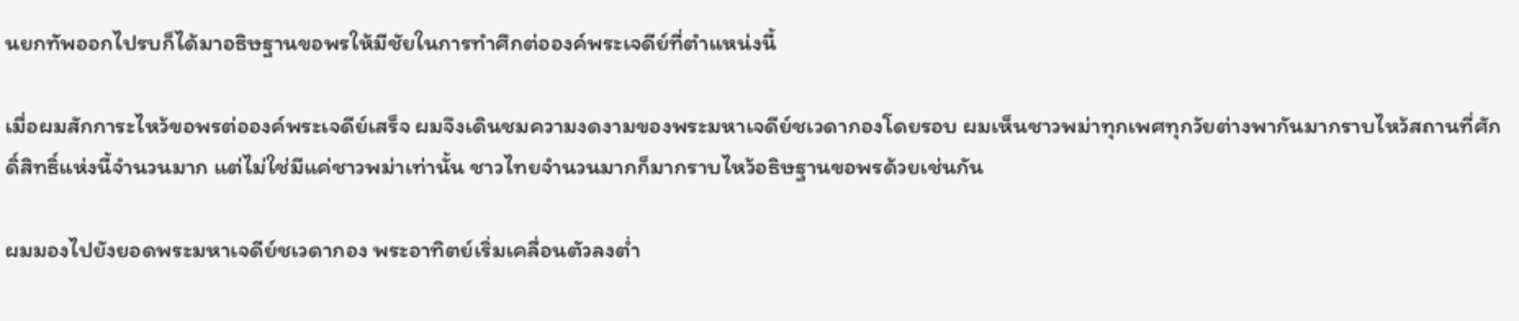นยกทัพออกไปรบก็ได้มาอธิษฐานขอพรให้มีชัยในการทำศึกต่อองค์พระเจดีย์ที่ตำแหน่งนี้

เมื่อผมสักการะไหว้ขอพรต่อองค์พระเจดีย์เสร็จ ผมจึงเดินชมความงดงามของพระมหาเจดีย์ชเวดากองโดยรอบ ผมเห็นชาวพม่าทุกเพศทุกวัยต่างพากันมากราบไหว้สถานที่ศักดิ์สิทธิ์แห่งนี้จำนวนมาก แต่ไม่ใช่มีแค่ชาวพม่าเท่านั้น ชาวไทยจำนวนมากก็มากราบไหว้อธิษฐานขอพรด้วยเช่นกัน

ผมมองไปยังยอดพระมหาเจดีย์ชเวดากอง พระอาทิตย์เริ่มเคลื่อนตัวลงต่ำ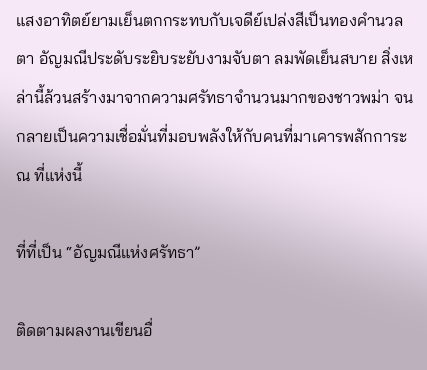แสงอาทิตย์ยามเย็นตกกระทบกับเจดีย์เปล่งสีเป็นทองคำนวลตา อัญมณีประดับระยิบระยับงามจับตา ลมพัดเย็นสบาย สิ่งเหล่านี้ล้วนสร้างมาจากความศรัทธาจำนวนมากของชาวพม่า จนกลายเป็นความเชื่อมั่นที่มอบพลังให้กับคนที่มาเคารพสักการะ ณ ที่แห่งนี้

ที่ที่เป็น “อัญมณีแห่งศรัทธา”

ติดตามผลงานเขียนอื่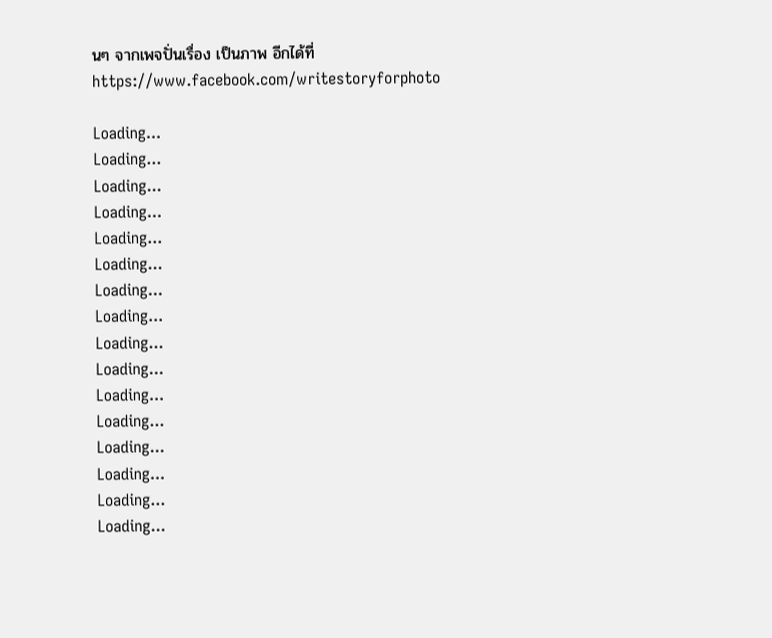นๆ จากเพจปั่นเรื่อง เป็นภาพ อีกได้ที่ https://www.facebook.com/writestoryforphoto

Loading...
Loading...
Loading...
Loading...
Loading...
Loading...
Loading...
Loading...
Loading...
Loading...
Loading...
Loading...
Loading...
Loading...
Loading...
Loading...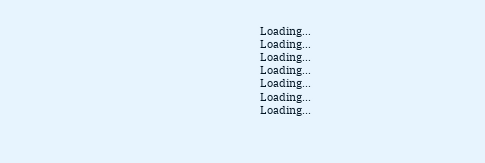Loading...
Loading...
Loading...
Loading...
Loading...
Loading...
Loading...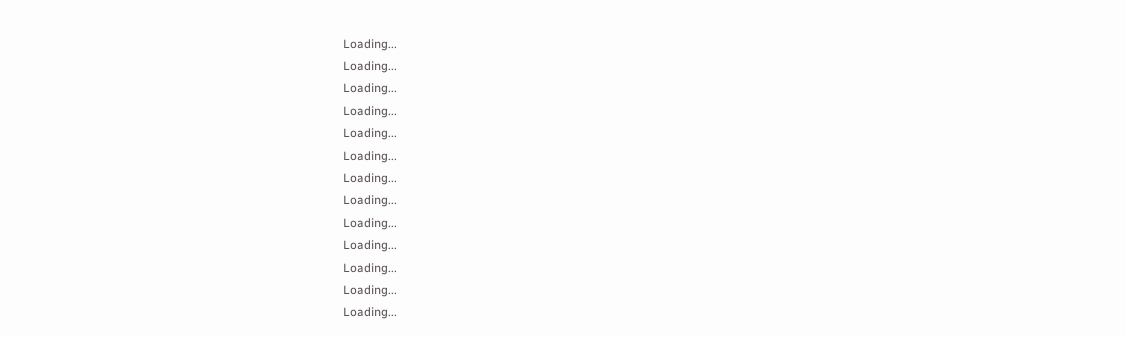Loading...
Loading...
Loading...
Loading...
Loading...
Loading...
Loading...
Loading...
Loading...
Loading...
Loading...
Loading...
Loading...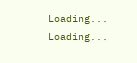Loading...
Loading...